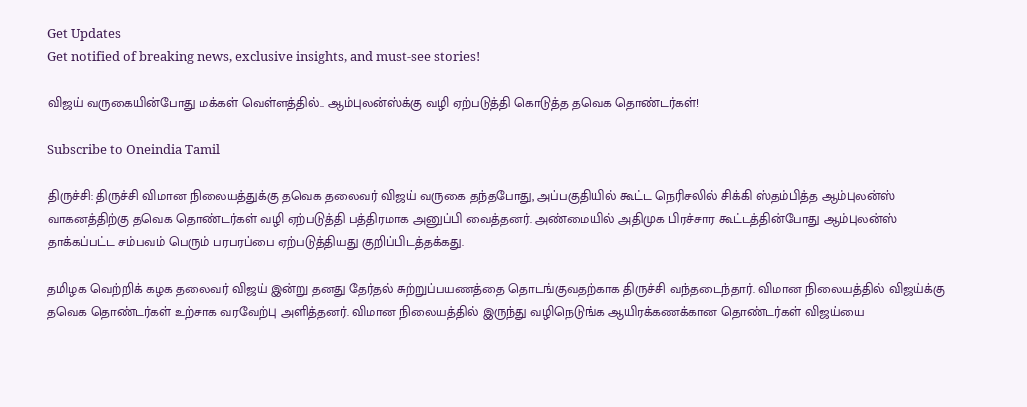Get Updates
Get notified of breaking news, exclusive insights, and must-see stories!

விஜய் வருகையின்போது மக்கள் வெள்ளத்தில்.. ஆம்புலன்ஸ்க்கு வழி ஏற்படுத்தி கொடுத்த தவெக தொண்டர்கள்!

Subscribe to Oneindia Tamil

திருச்சி: திருச்சி விமான நிலையத்துக்கு தவெக தலைவர் விஜய் வருகை தந்தபோது, அப்பகுதியில் கூட்ட நெரிசலில் சிக்கி ஸ்தம்பித்த ஆம்புலன்ஸ் வாகனத்திற்கு தவெக தொண்டர்கள் வழி ஏற்படுத்தி பத்திரமாக அனுப்பி வைத்தனர். அண்மையில் அதிமுக பிரச்சார கூட்டத்தின்போது ஆம்புலன்ஸ் தாக்கப்பட்ட சம்பவம் பெரும் பரபரப்பை ஏற்படுத்தியது குறிப்பிடத்தக்கது.

தமிழக வெற்றிக் கழக தலைவர் விஜய் இன்று தனது தேர்தல் சுற்றுப்பயணத்தை தொடங்குவதற்காக திருச்சி வந்தடைந்தார். விமான நிலையத்தில் விஜய்க்கு தவெக தொண்டர்கள் உற்சாக வரவேற்பு அளித்தனர். விமான நிலையத்தில் இருந்து வழிநெடுங்க ஆயிரக்கணக்கான தொண்டர்கள் விஜய்யை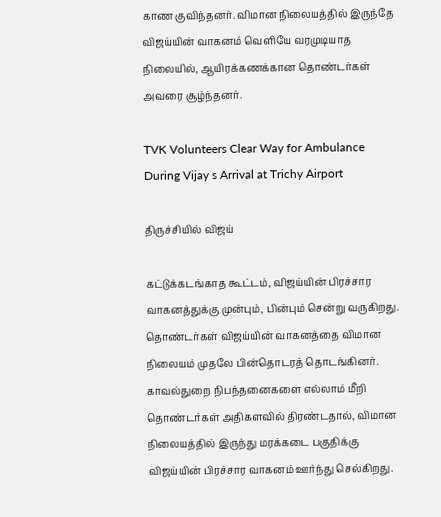காண குவிந்தனர். விமான நிலையத்தில் இருந்தே விஜய்யின் வாகனம் வெளியே வரமுடியாத நிலையில், ஆயிரக்கணக்கான தொண்டர்கள் அவரை சூழ்ந்தனர்.

TVK Volunteers Clear Way for Ambulance During Vijay s Arrival at Trichy Airport

திருச்சியில் விஜய்

கட்டுக்கடங்காத கூட்டம், விஜய்யின் பிரச்சார வாகனத்துக்கு முன்பும், பின்பும் சென்று வருகிறது. தொண்டர்கள் விஜய்யின் வாகனத்தை விமான நிலையம் முதலே பின்தொடரத் தொடங்கினர். காவல்துறை நிபந்தனைகளை எல்லாம் மீறி தொண்டர்கள் அதிகளவில் திரண்டதால், விமான நிலையத்தில் இருந்து மரக்கடை பகுதிக்கு விஜய்யின் பிரச்சார வாகனம் ஊர்ந்து செல்கிறது.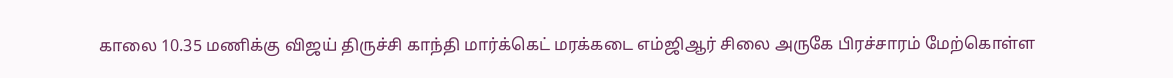காலை 10.35 மணிக்கு விஜய் திருச்சி காந்தி மார்க்கெட் மரக்கடை எம்ஜிஆர் சிலை அருகே பிரச்சாரம் மேற்கொள்ள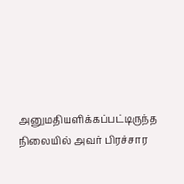அனுமதியளிக்கப்பட்டிருந்த நிலையில் அவர் பிரச்சார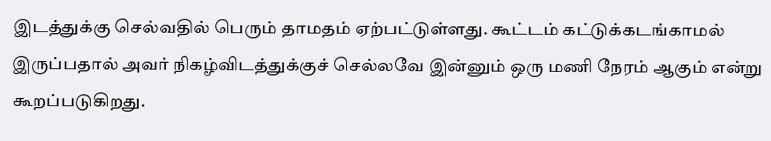இடத்துக்கு செல்வதில் பெரும் தாமதம் ஏற்பட்டுள்ளது. கூட்டம் கட்டுக்கடங்காமல் இருப்பதால் அவர் நிகழ்விடத்துக்குச் செல்லவே இன்னும் ஒரு மணி நேரம் ஆகும் என்று கூறப்படுகிறது.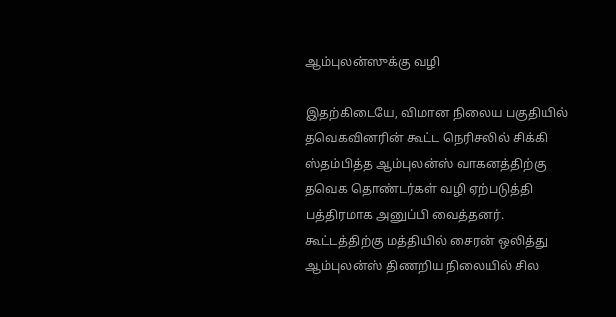ஆம்புலன்ஸுக்கு வழி

இதற்கிடையே, விமான நிலைய பகுதியில் தவெகவினரின் கூட்ட நெரிசலில் சிக்கி ஸ்தம்பித்த ஆம்புலன்ஸ் வாகனத்திற்கு தவெக தொண்டர்கள் வழி ஏற்படுத்தி பத்திரமாக அனுப்பி வைத்தனர். கூட்டத்திற்கு மத்தியில் சைரன் ஒலித்து ஆம்புலன்ஸ் திணறிய நிலையில் சில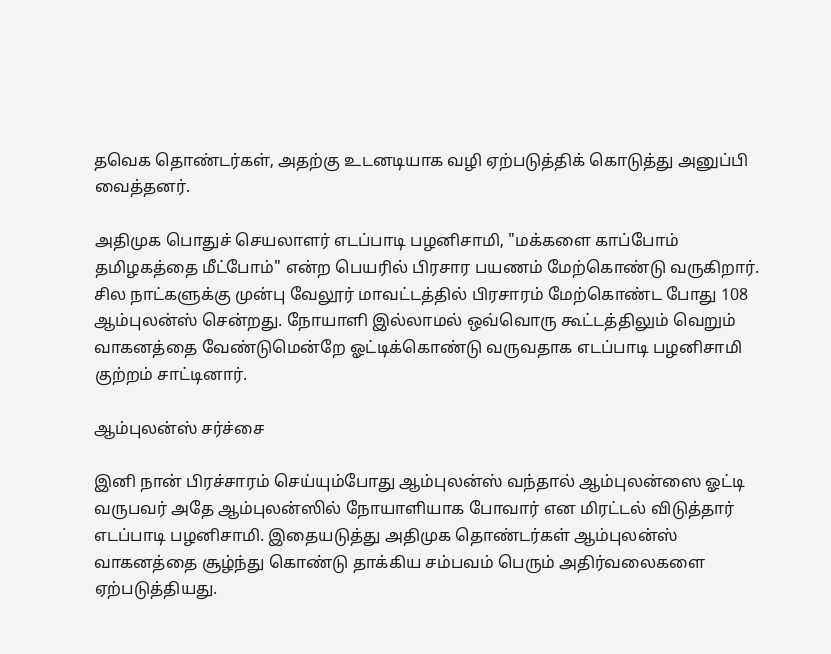தவெக தொண்டர்கள், அதற்கு உடனடியாக வழி ஏற்படுத்திக் கொடுத்து அனுப்பி வைத்தனர்.

அதிமுக பொதுச் செயலாளர் எடப்பாடி பழனிசாமி, "மக்களை காப்போம் தமிழகத்தை மீட்போம்" என்ற பெயரில் பிரசார பயணம் மேற்கொண்டு வருகிறார். சில நாட்களுக்கு முன்பு வேலூர் மாவட்டத்தில் பிரசாரம் மேற்கொண்ட போது 108 ஆம்புலன்ஸ் சென்றது. நோயாளி இல்லாமல் ஒவ்வொரு கூட்டத்திலும் வெறும் வாகனத்தை வேண்டுமென்றே ஓட்டிக்கொண்டு வருவதாக எடப்பாடி பழனிசாமி குற்றம் சாட்டினார்.

ஆம்புலன்ஸ் சர்ச்சை

இனி நான் பிரச்சாரம் செய்யும்போது ஆம்புலன்ஸ் வந்தால் ஆம்புலன்ஸை ஓட்டி வருபவர் அதே ஆம்புலன்ஸில் நோயாளியாக போவார் என மிரட்டல் விடுத்தார் எடப்பாடி பழனிசாமி. இதையடுத்து அதிமுக தொண்டர்கள் ஆம்புலன்ஸ் வாகனத்தை சூழ்ந்து கொண்டு தாக்கிய சம்பவம் பெரும் அதிர்வலைகளை ஏற்படுத்தியது.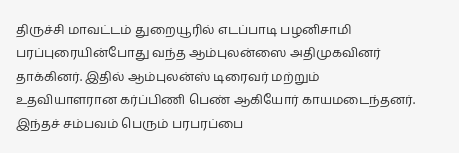திருச்சி மாவட்டம் துறையூரில் எடப்பாடி பழனிசாமி பரப்புரையின்போது வந்த ஆம்புலன்ஸை அதிமுகவினர் தாக்கினர். இதில் ஆம்புலன்ஸ் டிரைவர் மற்றும் உதவியாளரான கர்ப்பிணி பெண் ஆகியோர் காயமடைந்தனர். இந்தச் சம்பவம் பெரும் பரபரப்பை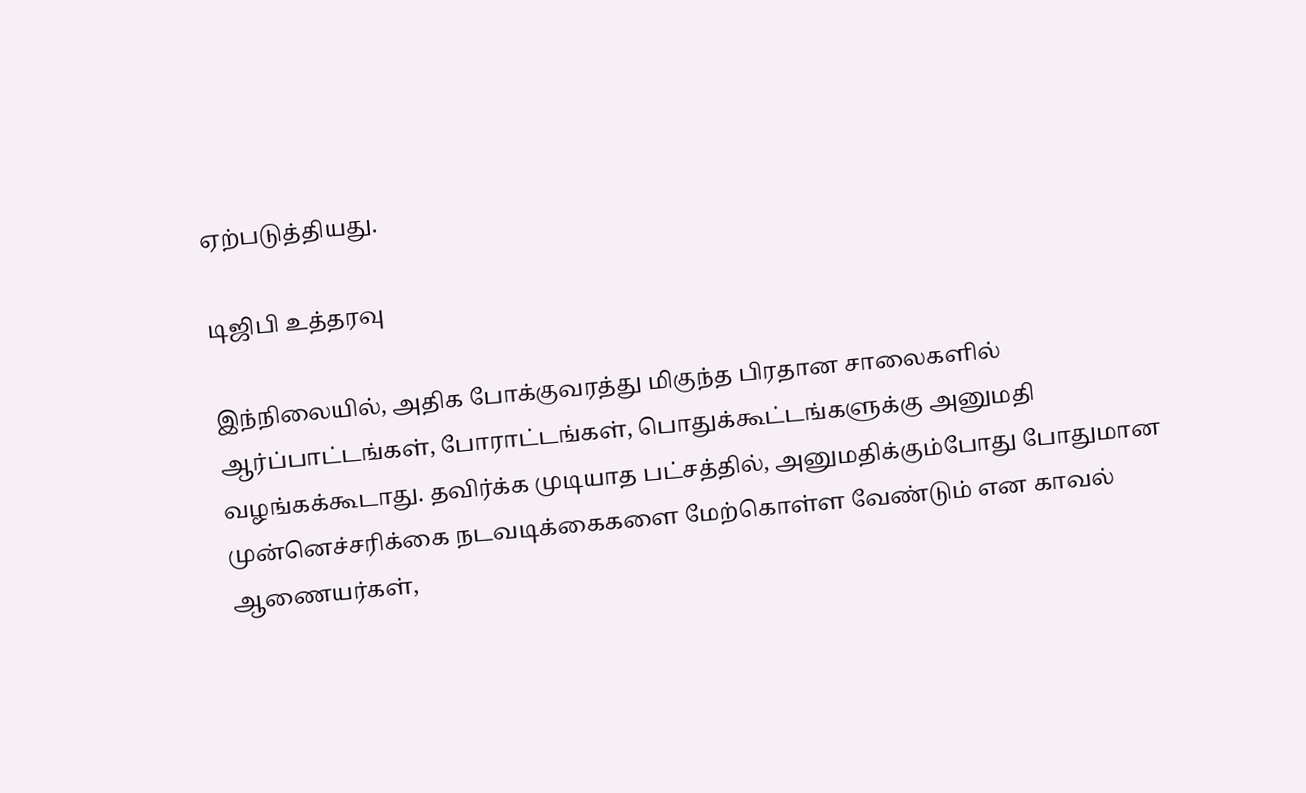ஏற்படுத்தியது.

டிஜிபி உத்தரவு

இந்நிலையில், அதிக போக்குவரத்து மிகுந்த பிரதான சாலைகளில் ஆர்ப்பாட்டங்கள், போராட்டங்கள், பொதுக்கூட்டங்களுக்கு அனுமதி வழங்கக்கூடாது. தவிர்க்க முடியாத பட்சத்தில், அனுமதிக்கும்போது போதுமான முன்னெச்சரிக்கை நடவடிக்கைகளை மேற்கொள்ள வேண்டும் என காவல் ஆணையர்கள்,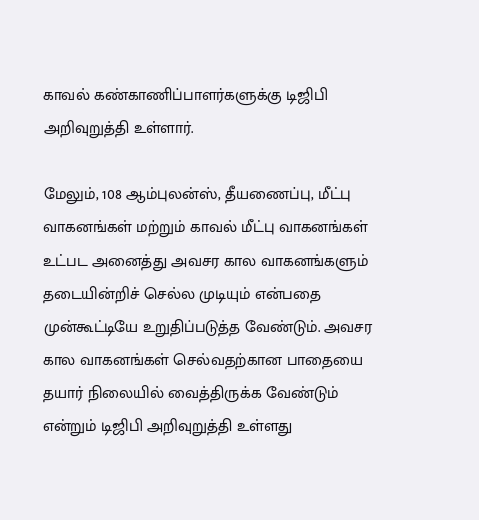காவல் கண்காணிப்பாளர்களுக்கு டிஜிபி அறிவுறுத்தி உள்ளார்.

மேலும், 108 ஆம்புலன்ஸ், தீயணைப்பு, மீட்பு வாகனங்கள் மற்றும் காவல் மீட்பு வாகனங்கள் உட்பட அனைத்து அவசர கால வாகனங்களும் தடையின்றிச் செல்ல முடியும் என்பதை முன்கூட்டியே உறுதிப்படுத்த வேண்டும். அவசர கால வாகனங்கள் செல்வதற்கான பாதையை தயார் நிலையில் வைத்திருக்க வேண்டும் என்றும் டிஜிபி அறிவுறுத்தி உள்ளது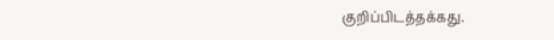குறிப்பிடத்தக்கது.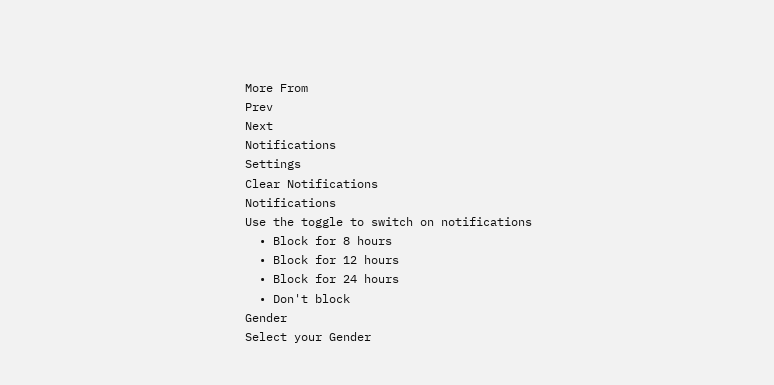More From
Prev
Next
Notifications
Settings
Clear Notifications
Notifications
Use the toggle to switch on notifications
  • Block for 8 hours
  • Block for 12 hours
  • Block for 24 hours
  • Don't block
Gender
Select your Gender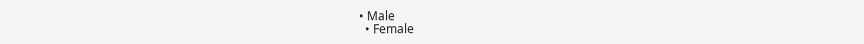• Male
  • Female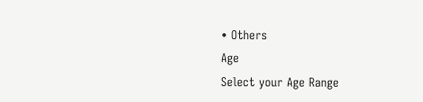• Others
Age
Select your Age Range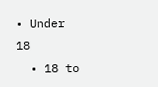• Under 18
  • 18 to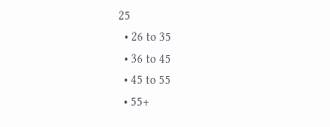25
  • 26 to 35
  • 36 to 45
  • 45 to 55
  • 55+